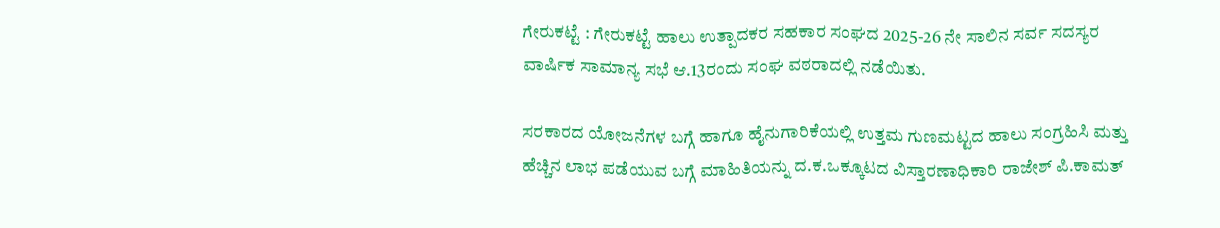ಗೇರುಕಟ್ಟೆ : ಗೇರುಕಟ್ಟೆ ಹಾಲು ಉತ್ಪಾದಕರ ಸಹಕಾರ ಸಂಘದ 2025-26 ನೇ ಸಾಲಿನ ಸರ್ವ ಸದಸ್ಯರ ವಾರ್ಷಿಕ ಸಾಮಾನ್ಯ ಸಭೆ ಆ.13ರಂದು ಸಂಘ ವಠರಾದಲ್ಲಿ ನಡೆಯಿತು.

ಸರಕಾರದ ಯೋಜನೆಗಳ ಬಗ್ಗೆ ಹಾಗೂ ಹೈನುಗಾರಿಕೆಯಲ್ಲಿ ಉತ್ತಮ ಗುಣಮಟ್ಟದ ಹಾಲು ಸಂಗ್ರಹಿಸಿ ಮತ್ತು ಹೆಚ್ಚಿನ ಲಾಭ ಪಡೆಯುವ ಬಗ್ಗೆ ಮಾಹಿತಿಯನ್ನು ದ.ಕ.ಒಕ್ಕೂಟದ ವಿಸ್ತಾರಣಾಧಿಕಾರಿ ರಾಜೇಶ್ ಪಿ.ಕಾಮತ್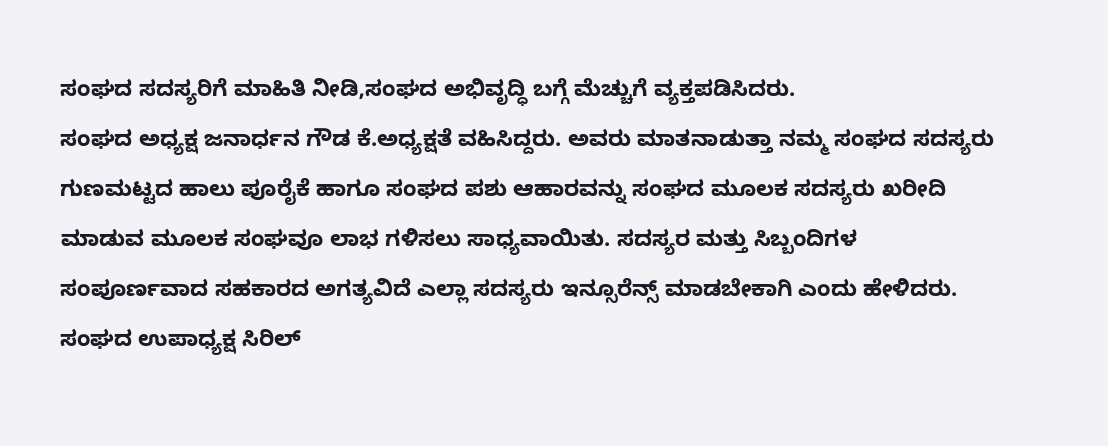ಸಂಘದ ಸದಸ್ಯರಿಗೆ ಮಾಹಿತಿ ನೀಡಿ,ಸಂಘದ ಅಭಿವೃದ್ಧಿ ಬಗ್ಗೆ ಮೆಚ್ಚುಗೆ ವ್ಯಕ್ತಪಡಿಸಿದರು.
ಸಂಘದ ಅಧ್ಯಕ್ಷ ಜನಾರ್ಧನ ಗೌಡ ಕೆ.ಅಧ್ಯಕ್ಷತೆ ವಹಿಸಿದ್ದರು. ಅವರು ಮಾತನಾಡುತ್ತಾ ನಮ್ಮ ಸಂಘದ ಸದಸ್ಯರು ಗುಣಮಟ್ಟದ ಹಾಲು ಪೂರೈಕೆ ಹಾಗೂ ಸಂಘದ ಪಶು ಆಹಾರವನ್ನು ಸಂಘದ ಮೂಲಕ ಸದಸ್ಯರು ಖರೀದಿ ಮಾಡುವ ಮೂಲಕ ಸಂಘವೂ ಲಾಭ ಗಳಿಸಲು ಸಾಧ್ಯವಾಯಿತು. ಸದಸ್ಯರ ಮತ್ತು ಸಿಬ್ಬಂದಿಗಳ ಸಂಪೂರ್ಣವಾದ ಸಹಕಾರದ ಅಗತ್ಯವಿದೆ ಎಲ್ಲಾ ಸದಸ್ಯರು ಇನ್ಸೂರೆನ್ಸ್ ಮಾಡಬೇಕಾಗಿ ಎಂದು ಹೇಳಿದರು.
ಸಂಘದ ಉಪಾಧ್ಯಕ್ಷ ಸಿರಿಲ್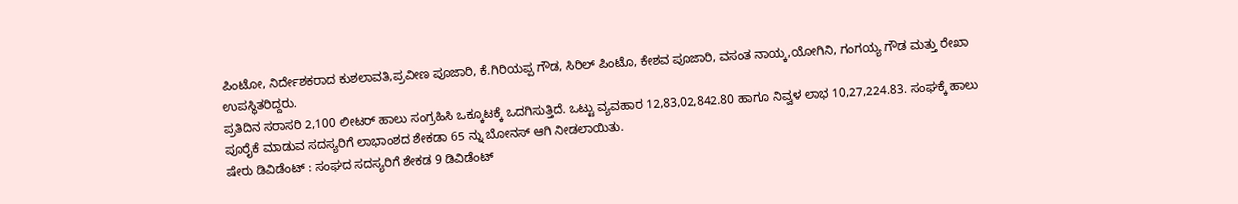ಪಿಂಟೋ, ನಿರ್ದೇಶಕರಾದ ಕುಶಲಾವತಿ,ಪ್ರವೀಣ ಪೂಜಾರಿ, ಕೆ.ಗಿರಿಯಪ್ಪ ಗೌಡ, ಸಿರಿಲ್ ಪಿಂಟೊ, ಕೇಶವ ಪೂಜಾರಿ, ವಸಂತ ನಾಯ್ಕ,ಯೋಗಿನಿ, ಗಂಗಯ್ಯ ಗೌಡ ಮತ್ತು ರೇಖಾ ಉಪಸ್ಥಿತರಿದ್ದರು.
ಪ್ರತಿದಿನ ಸರಾಸರಿ 2,100 ಲೀಟರ್ ಹಾಲು ಸಂಗ್ರಹಿಸಿ ಒಕ್ಕೂಟಕ್ಕೆ ಒದಗಿಸುತ್ತಿದೆ. ಒಟ್ಟು ವ್ಯವಹಾರ 12,83,02,842.80 ಹಾಗೂ ನಿವ್ವಳ ಲಾಭ 10,27,224.83. ಸಂಘಕ್ಕೆ ಹಾಲು ಪೂರೈಕೆ ಮಾಡುವ ಸದಸ್ಯರಿಗೆ ಲಾಭಾಂಶದ ಶೇಕಡಾ 65 ನ್ನು ಬೋನಸ್ ಆಗಿ ನೀಡಲಾಯಿತು.
ಷೇರು ಡಿವಿಡೆಂಟ್ : ಸಂಘದ ಸದಸ್ಯರಿಗೆ ಶೇಕಡ 9 ಡಿವಿಡೆಂಟ್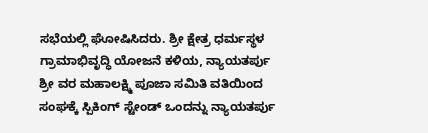ಸಭೆಯಲ್ಲಿ ಘೋಷಿಸಿದರು. ಶ್ರೀ ಕ್ಷೇತ್ರ ಧರ್ಮಸ್ಥಳ ಗ್ರಾಮಾಭಿವೃದ್ಧಿ ಯೋಜನೆ ಕಳಿಯ, ನ್ಯಾಯತರ್ಪು ಶ್ರೀ ವರ ಮಹಾಲಕ್ಷ್ಮಿ ಪೂಜಾ ಸಮಿತಿ ವತಿಯಿಂದ ಸಂಘಕ್ಕೆ ಸ್ಪಿಕಿಂಗ್ ಸ್ಟೇಂಡ್ ಒಂದನ್ನು ನ್ಯಾಯತರ್ಪು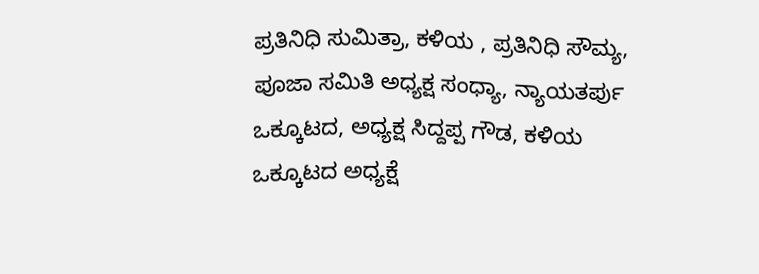ಪ್ರತಿನಿಧಿ ಸುಮಿತ್ರಾ, ಕಳಿಯ , ಪ್ರತಿನಿಧಿ ಸೌಮ್ಯ, ಪೂಜಾ ಸಮಿತಿ ಅಧ್ಯಕ್ಷ ಸಂಧ್ಯಾ, ನ್ಯಾಯತರ್ಪು ಒಕ್ಕೂಟದ, ಅಧ್ಯಕ್ಷ ಸಿದ್ದಪ್ಪ ಗೌಡ, ಕಳಿಯ ಒಕ್ಕೂಟದ ಅಧ್ಯಕ್ಷೆ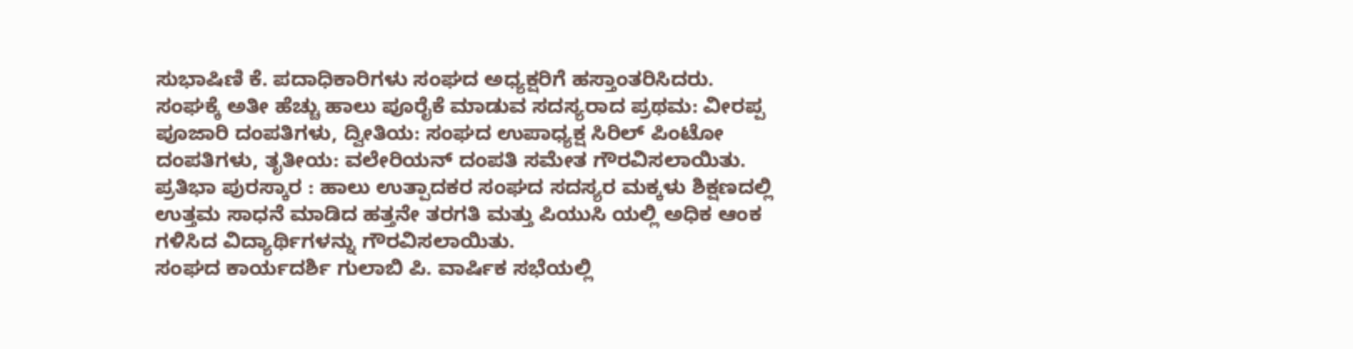ಸುಭಾಷಿಣಿ ಕೆ. ಪದಾಧಿಕಾರಿಗಳು ಸಂಘದ ಅಧ್ಯಕ್ಷರಿಗೆ ಹಸ್ತಾಂತರಿಸಿದರು.
ಸಂಘಕ್ಕೆ ಅತೀ ಹೆಚ್ಚು ಹಾಲು ಪೂರೈಕೆ ಮಾಡುವ ಸದಸ್ಯರಾದ ಪ್ರಥಮ: ವೀರಪ್ಪ ಪೂಜಾರಿ ದಂಪತಿಗಳು, ದ್ವೀತಿಯ: ಸಂಘದ ಉಪಾಧ್ಯಕ್ಷ ಸಿರಿಲ್ ಪಿಂಟೋ ದಂಪತಿಗಳು, ತೃತೀಯ: ವಲೇರಿಯನ್ ದಂಪತಿ ಸಮೇತ ಗೌರವಿಸಲಾಯಿತು.
ಪ್ರತಿಭಾ ಪುರಸ್ಕಾರ : ಹಾಲು ಉತ್ಪಾದಕರ ಸಂಘದ ಸದಸ್ಯರ ಮಕ್ಕಳು ಶಿಕ್ಷಣದಲ್ಲಿ ಉತ್ತಮ ಸಾಧನೆ ಮಾಡಿದ ಹತ್ತನೇ ತರಗತಿ ಮತ್ತು ಪಿಯುಸಿ ಯಲ್ಲಿ ಅಧಿಕ ಆಂಕ ಗಳಿಸಿದ ವಿದ್ಯಾರ್ಥಿಗಳನ್ನು ಗೌರವಿಸಲಾಯಿತು.
ಸಂಘದ ಕಾರ್ಯದರ್ಶಿ ಗುಲಾಬಿ ಪಿ. ವಾರ್ಷಿಕ ಸಭೆಯಲ್ಲಿ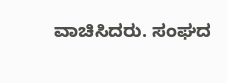ವಾಚಿಸಿದರು. ಸಂಘದ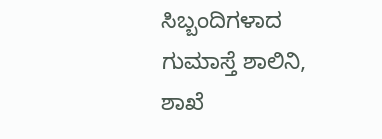ಸಿಬ್ಬಂದಿಗಳಾದ ಗುಮಾಸ್ತೆ ಶಾಲಿನಿ, ಶಾಖೆ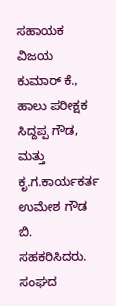ಸಹಾಯಕ ವಿಜಯ ಕುಮಾರ್ ಕೆ., ಹಾಲು ಪರೀಕ್ಷಕ ಸಿದ್ದಪ್ಪ ಗೌಡ, ಮತ್ತು ಕೃ.ಗ.ಕಾರ್ಯಕರ್ತ ಉಮೇಶ ಗೌಡ ಬಿ. ಸಹಕರಿಸಿದರು.
ಸಂಘದ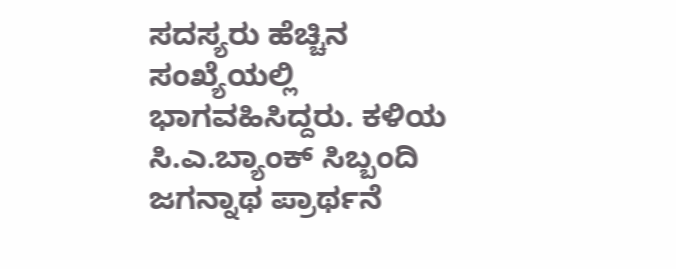ಸದಸ್ಯರು ಹೆಚ್ಚಿನ ಸಂಖ್ಯೆಯಲ್ಲಿ ಭಾಗವಹಿಸಿದ್ದರು. ಕಳಿಯ ಸಿ.ಎ.ಬ್ಯಾಂಕ್ ಸಿಬ್ಬಂದಿ ಜಗನ್ನಾಥ ಪ್ರಾರ್ಥನೆ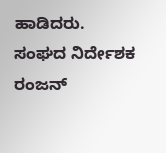ಹಾಡಿದರು. ಸಂಘದ ನಿರ್ದೇಶಕ ರಂಜನ್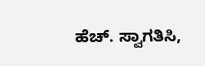ಹೆಚ್. ಸ್ವಾಗತಿಸಿ,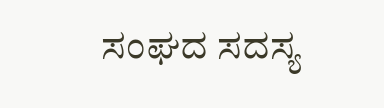ಸಂಘದ ಸದಸ್ಯ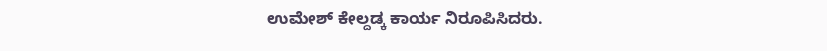ಉಮೇಶ್ ಕೇಲ್ದಡ್ಕ ಕಾರ್ಯ ನಿರೂಪಿಸಿದರು.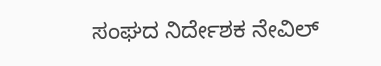ಸಂಘದ ನಿರ್ದೇಶಕ ನೇವಿಲ್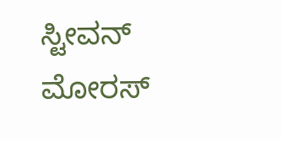ಸ್ಟೀವನ್ ಮೋರಸ್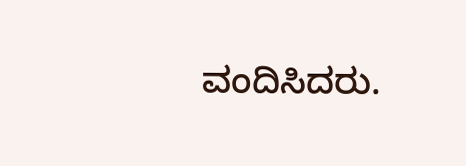ವಂದಿಸಿದರು.